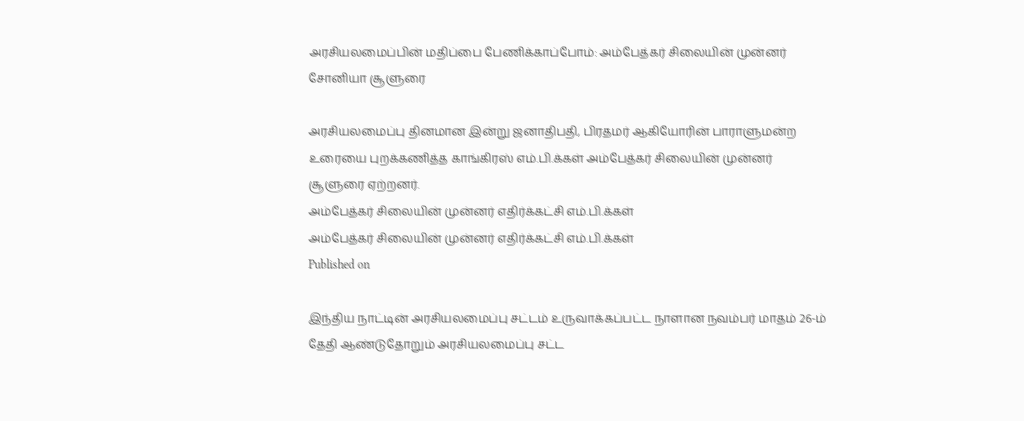அரசியலமைப்பின் மதிப்பை பேணிக்காப்போம்: அம்பேத்கர் சிலையின் முன்னர் சோனியா சூளுரை

அரசியலமைப்பு தினமான இன்று ஜனாதிபதி, பிரதமர் ஆகியோரின் பாராளுமன்ற உரையை புறக்கணித்த காங்கிரஸ் எம்.பி.க்கள் அம்பேத்கர் சிலையின் முன்னர் சூளுரை ஏற்றனர்.
அம்பேத்கர் சிலையின் முன்னர் எதிர்க்கட்சி எம்.பி.க்கள்
அம்பேத்கர் சிலையின் முன்னர் எதிர்க்கட்சி எம்.பி.க்கள்
Published on

இந்திய நாட்டின் அரசியலமைப்பு சட்டம் உருவாக்கப்பட்ட நாளான நவம்பர் மாதம் 26-ம் தேதி ஆண்டுதோறும் அரசியலமைப்பு சட்ட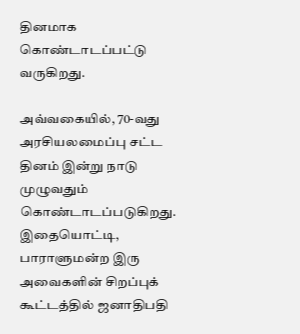தினமாக கொண்டாடப்பட்டு வருகிறது.

அவ்வகையில், 70-வது அரசியலமைப்பு சட்ட தினம் இன்று நாடு முழுவதும் கொண்டாடப்படுகிறது. இதையொட்டி, பாராளுமன்ற இரு அவைகளின் சிறப்புக் கூட்டத்தில் ஜனாதிபதி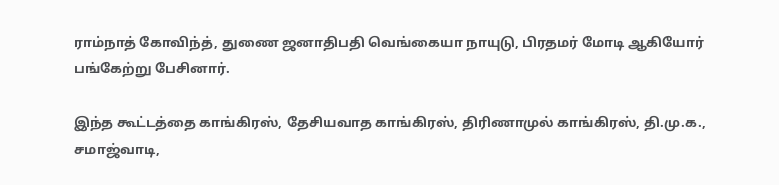ராம்நாத் கோவிந்த், துணை ஜனாதிபதி வெங்கையா நாயுடு, பிரதமர் மோடி ஆகியோர் பங்கேற்று பேசினார்.

இந்த கூட்டத்தை காங்கிரஸ், தேசியவாத காங்கிரஸ், திரிணாமுல் காங்கிரஸ், தி.மு.க., சமாஜ்வாடி,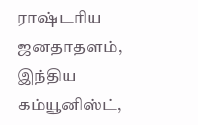ராஷ்டரிய ஜனதாதளம், இந்திய கம்யூனிஸ்ட்,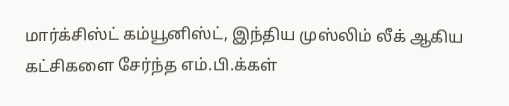மார்க்சிஸ்ட் கம்யூனிஸ்ட், இந்திய முஸ்லிம் லீக் ஆகிய கட்சிகளை சேர்ந்த எம்.பி.க்கள்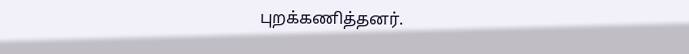புறக்கணித்தனர்.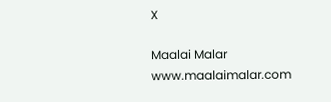X

Maalai Malar
www.maalaimalar.com